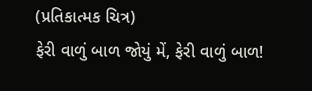(પ્રતિકાત્મક ચિત્ર)
ફેરી વાળું બાળ જોયું મેં, ફેરી વાળું બાળ!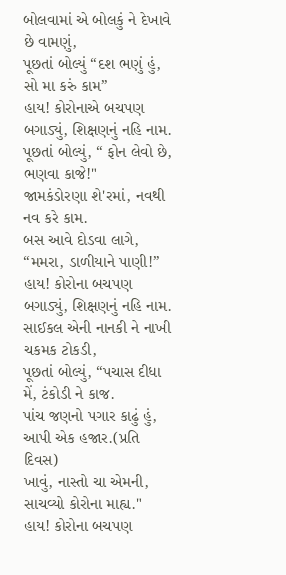બોલવામાં એ બોલકું ને દેખાવે છે વામણું,
પૂછતાં બોલ્યું “દશ ભણું હું, સો મા કરું કામ”
હાય! કોરોનાએ બચપણ બગાડ્યું, શિક્ષણનું નહિ નામ.
પૂછતાં બોલ્યું, “ ફોન લેવો છે, ભણવા કાજે!"
જામકંડોરણા શે'રમાં, નવથી નવ કરે કામ.
બસ આવે દોડવા લાગે, “મમરા, ડાળીયાને પાણી!”
હાય! કોરોના બચપણ બગાડ્યું, શિક્ષણનું નહિ નામ.
સાઈકલ એની નાનકી ને નાખી ચકમક ટોકડી,
પૂછતાં બોલ્યું, “પચાસ દીધા મેં, ટંકોડી ને કાજ.
પાંચ જણનો પગાર કાઢું હું, આપી એક હજાર.(પ્રતિ દિવસ)
ખાવું, નાસ્તો ચા એમની, સાચવ્યો કોરોના માહ્ય."
હાય! કોરોના બચપણ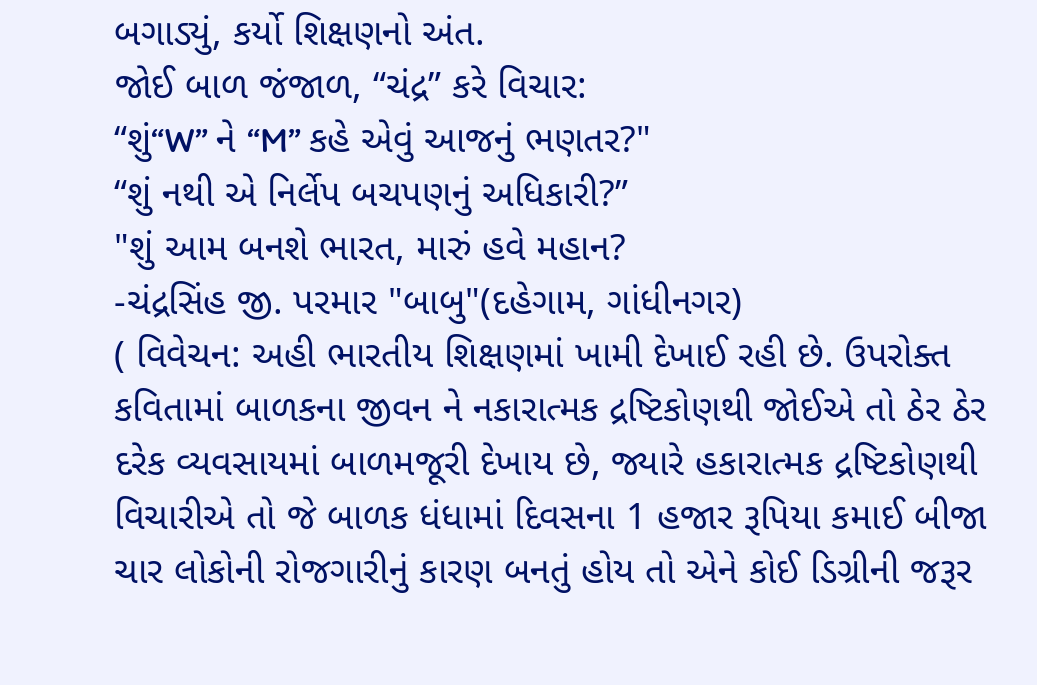બગાડ્યું, કર્યો શિક્ષણનો અંત.
જોઈ બાળ જંજાળ, “ચંદ્ર” કરે વિચાર:
“શું“W” ને “M” કહે એવું આજનું ભણતર?"
“શું નથી એ નિર્લેપ બચપણનું અધિકારી?”
"શું આમ બનશે ભારત, મારું હવે મહાન?
-ચંદ્રસિંહ જી. પરમાર "બાબુ"(દહેગામ, ગાંધીનગર)
( વિવેચન: અહી ભારતીય શિક્ષણમાં ખામી દેખાઈ રહી છે. ઉપરોક્ત કવિતામાં બાળકના જીવન ને નકારાત્મક દ્રષ્ટિકોણથી જોઈએ તો ઠેર ઠેર દરેક વ્યવસાયમાં બાળમજૂરી દેખાય છે, જ્યારે હકારાત્મક દ્રષ્ટિકોણથી વિચારીએ તો જે બાળક ધંધામાં દિવસના 1 હજાર રૂપિયા કમાઈ બીજા ચાર લોકોની રોજગારીનું કારણ બનતું હોય તો એને કોઈ ડિગ્રીની જરૂર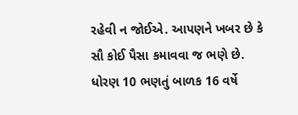રહેવી ન જોઈએ. આપણને ખબર છે કે સૌ કોઈ પૈસા કમાવવા જ ભણે છે. ધોરણ 10 ભણતું બાળક 16 વર્ષે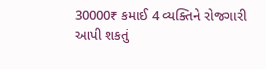30000₹ કમાઈ 4 વ્યક્તિને રોજગારી આપી શકતું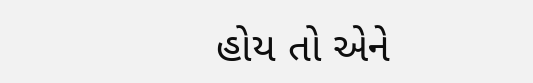હોય તો એને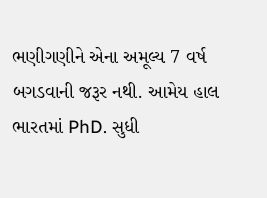ભણીગણીને એના અમૂલ્ય 7 વર્ષ બગડવાની જરૂર નથી. આમેય હાલ ભારતમાં PhD. સુધી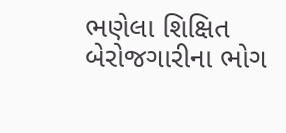ભણેલા શિક્ષિત બેરોજગારીના ભોગ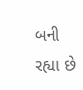બની રહ્યા છે